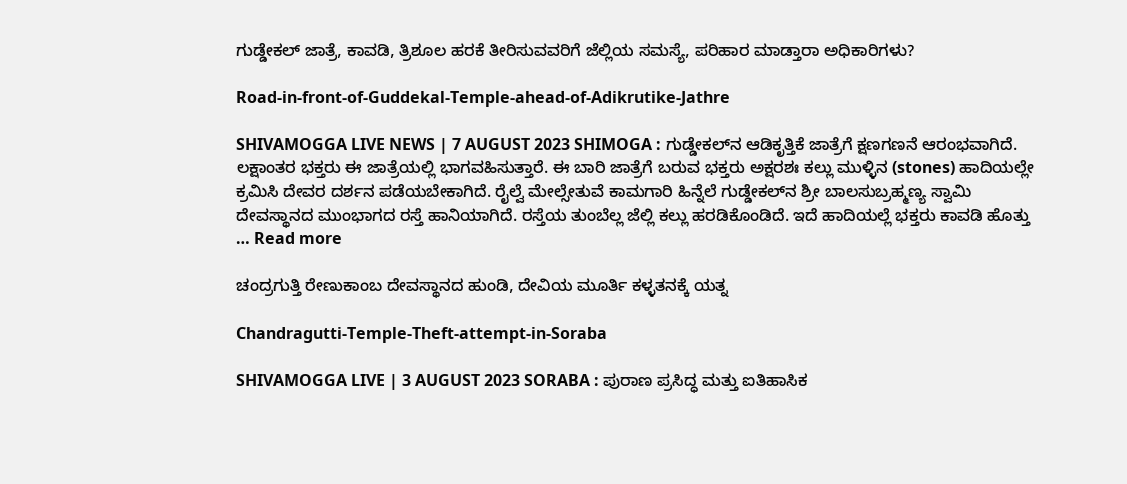ಗುಡ್ಡೇಕಲ್‌ ಜಾತ್ರೆ, ಕಾವಡಿ, ತ್ರಿಶೂಲ ಹರಕೆ ತೀರಿಸುವವರಿಗೆ ಜೆಲ್ಲಿಯ ಸಮಸ್ಯೆ, ಪರಿಹಾರ ಮಾಡ್ತಾರಾ ಅಧಿಕಾರಿಗಳು?

Road-in-front-of-Guddekal-Temple-ahead-of-Adikrutike-Jathre

SHIVAMOGGA LIVE NEWS | 7 AUGUST 2023 SHIMOGA : ಗುಡ್ಡೇಕಲ್‌ನ ಆಡಿಕೃತ್ತಿಕೆ ಜಾತ್ರೆಗೆ ಕ್ಷಣಗಣನೆ ಆರಂಭವಾಗಿದೆ. ಲಕ್ಷಾಂತರ ಭಕ್ತರು ಈ ಜಾತ್ರೆಯಲ್ಲಿ ಭಾಗವಹಿಸುತ್ತಾರೆ. ಈ ಬಾರಿ ಜಾತ್ರೆಗೆ ಬರುವ ಭಕ್ತರು ಅಕ್ಷರಶಃ ಕಲ್ಲು ಮುಳ್ಳಿನ (stones) ಹಾದಿಯಲ್ಲೇ ಕ್ರಮಿಸಿ ದೇವರ ದರ್ಶನ ಪಡೆಯಬೇಕಾಗಿದೆ. ರೈಲ್ವೆ ಮೇಲ್ಸೇತುವೆ ಕಾಮಗಾರಿ ಹಿನ್ನೆಲೆ ಗುಡ್ಡೇಕಲ್‌ನ ಶ್ರೀ ಬಾಲಸುಬ್ರಹ್ಮಣ್ಯ ಸ್ವಾಮಿ ದೇವಸ್ಥಾನದ ಮುಂಭಾಗದ ರಸ್ತೆ ಹಾನಿಯಾಗಿದೆ. ರಸ್ತೆಯ ತುಂಬೆಲ್ಲ ಜೆಲ್ಲಿ ಕಲ್ಲು ಹರಡಿಕೊಂಡಿದೆ. ಇದೆ ಹಾದಿಯಲ್ಲೆ ಭಕ್ತರು ಕಾವಡಿ ಹೊತ್ತು … Read more

ಚಂದ್ರಗುತ್ತಿ ರೇಣುಕಾಂಬ ದೇವಸ್ಥಾನದ ಹುಂಡಿ, ದೇವಿಯ ಮೂರ್ತಿ ಕಳ್ಳತನಕ್ಕೆ ಯತ್ನ

Chandragutti-Temple-Theft-attempt-in-Soraba

SHIVAMOGGA LIVE | 3 AUGUST 2023 SORABA : ಪುರಾಣ ಪ್ರಸಿದ್ಧ ಮತ್ತು ಐತಿಹಾಸಿಕ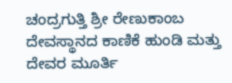ಚಂದ್ರಗುತ್ತಿ ಶ್ರೀ ರೇಣುಕಾಂಬ ದೇವಸ್ಥಾನದ ಕಾಣಿಕೆ ಹುಂಡಿ ಮತ್ತು ದೇವರ ಮೂರ್ತಿ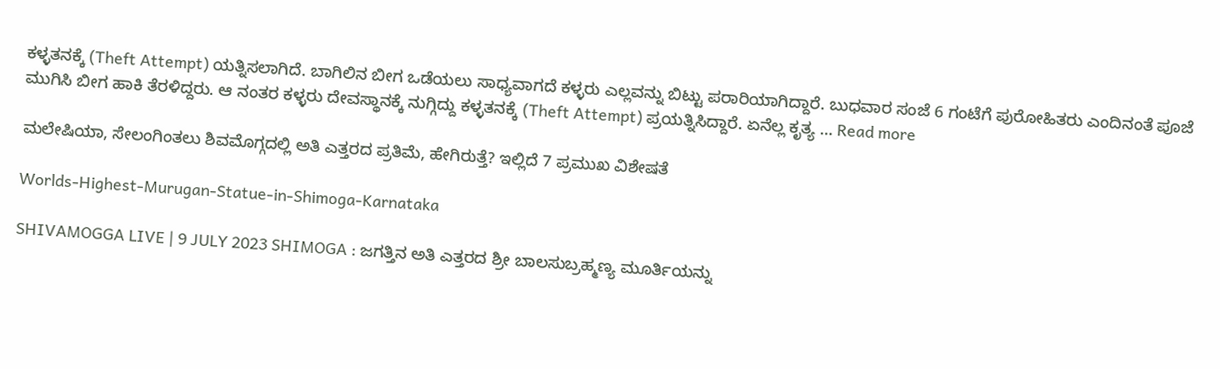ಕಳ್ಳತನಕ್ಕೆ (Theft Attempt) ಯತ್ನಿಸಲಾಗಿದೆ. ಬಾಗಿಲಿನ ಬೀಗ ಒಡೆಯಲು ಸಾಧ್ಯವಾಗದೆ ಕಳ್ಳರು ಎಲ್ಲವನ್ನು ಬಿಟ್ಟು ಪರಾರಿಯಾಗಿದ್ದಾರೆ. ಬುಧವಾರ ಸಂಜೆ 6 ಗಂಟೆಗೆ ಪುರೋಹಿತರು ಎಂದಿನಂತೆ ಪೂಜೆ ಮುಗಿಸಿ ಬೀಗ ಹಾಕಿ ತೆರಳಿದ್ದರು. ಆ ನಂತರ ಕಳ್ಳರು ದೇವಸ್ಥಾನಕ್ಕೆ ನುಗ್ಗಿದ್ದು ಕಳ್ಳತನಕ್ಕೆ (Theft Attempt) ಪ್ರಯತ್ನಿಸಿದ್ದಾರೆ. ಏನೆಲ್ಲ ಕೃತ್ಯ … Read more

ಮಲೇಷಿಯಾ, ಸೇಲಂಗಿಂತಲು ಶಿವಮೊಗ್ಗದಲ್ಲಿ ಅತಿ ಎತ್ತರದ ಪ್ರತಿಮೆ, ಹೇಗಿರುತ್ತೆ? ಇಲ್ಲಿದೆ 7 ಪ್ರಮುಖ ವಿಶೇಷತೆ

Worlds-Highest-Murugan-Statue-in-Shimoga-Karnataka

SHIVAMOGGA LIVE | 9 JULY 2023 SHIMOGA : ಜಗತ್ತಿನ ಅತಿ ಎತ್ತರದ ಶ್ರೀ ಬಾಲಸುಬ್ರಹ್ಮಣ್ಯ ಮೂರ್ತಿಯನ್ನು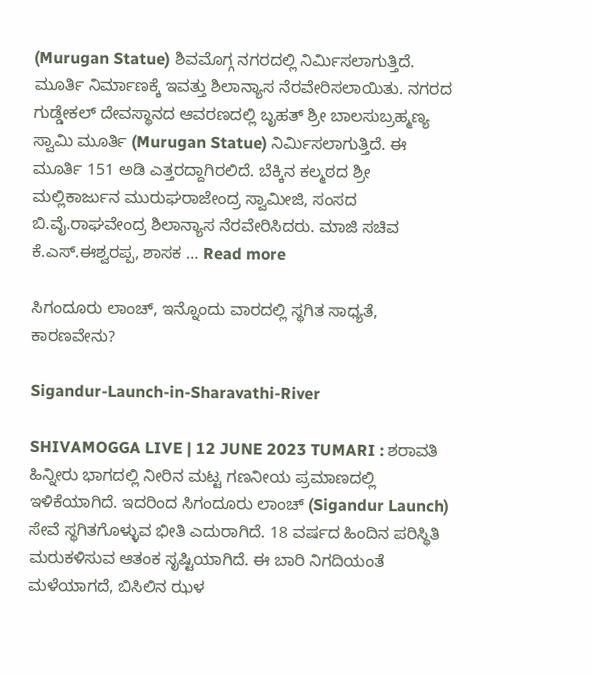(Murugan Statue) ಶಿವಮೊಗ್ಗ ನಗರದಲ್ಲಿ ನಿರ್ಮಿಸಲಾಗುತ್ತಿದೆ. ಮೂರ್ತಿ ನಿರ್ಮಾಣಕ್ಕೆ ಇವತ್ತು ಶಿಲಾನ್ಯಾಸ ನೆರವೇರಿಸಲಾಯಿತು. ನಗರದ ಗುಡ್ಡೇಕಲ್‌ ದೇವಸ್ಥಾನದ ಆವರಣದಲ್ಲಿ ಬೃಹತ್‌ ಶ್ರೀ ಬಾಲಸುಬ್ರಹ್ಮಣ್ಯ ಸ್ವಾಮಿ ಮೂರ್ತಿ (Murugan Statue) ನಿರ್ಮಿಸಲಾಗುತ್ತಿದೆ. ಈ ಮೂರ್ತಿ 151 ಅಡಿ ಎತ್ತರದ್ದಾಗಿರಲಿದೆ. ಬೆಕ್ಕಿನ ಕಲ್ಮಠದ ಶ್ರೀ ಮಲ್ಲಿಕಾರ್ಜುನ ಮುರುಘರಾಜೇಂದ್ರ ಸ್ವಾಮೀಜಿ, ಸಂಸದ ಬಿ.ವೈ.ರಾಘವೇಂದ್ರ ಶಿಲಾನ್ಯಾಸ ನೆರವೇರಿಸಿದರು. ಮಾಜಿ ಸಚಿವ ಕೆ.ಎಸ್.ಈಶ್ವರಪ್ಪ, ಶಾಸಕ … Read more

ಸಿಗಂದೂರು ಲಾಂಚ್‌, ಇನ್ನೊಂದು ವಾರದಲ್ಲಿ ಸ್ಥಗಿತ ಸಾಧ್ಯತೆ, ಕಾರಣವೇನು?

Sigandur-Launch-in-Sharavathi-River

SHIVAMOGGA LIVE | 12 JUNE 2023 TUMARI : ಶರಾವತಿ ಹಿನ್ನೀರು ಭಾಗದಲ್ಲಿ ನೀರಿನ ಮಟ್ಟ ಗಣನೀಯ ಪ್ರಮಾಣದಲ್ಲಿ ಇಳಿಕೆಯಾಗಿದೆ. ಇದರಿಂದ ಸಿಗಂದೂರು ಲಾಂಚ್‌ (Sigandur Launch) ಸೇವೆ ಸ್ಥಗಿತಗೊಳ್ಳುವ ಭೀತಿ ಎದುರಾಗಿದೆ. 18 ವರ್ಷದ ಹಿಂದಿನ ಪರಿಸ್ಥಿತಿ ಮರುಕಳಿಸುವ ಆತಂಕ ಸೃಷ್ಟಿಯಾಗಿದೆ. ಈ ಬಾರಿ ನಿಗದಿಯಂತೆ ಮಳೆಯಾಗದೆ, ಬಿಸಿಲಿನ ಝಳ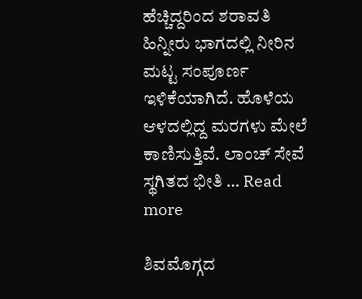ಹೆಚ್ಚಿದ್ದರಿಂದ ಶರಾವತಿ ಹಿನ್ನೀರು ಭಾಗದಲ್ಲಿ ನೀರಿನ ಮಟ್ಟ ಸಂಪೂರ್ಣ ಇಳಿಕೆಯಾಗಿದೆ. ಹೊಳೆಯ ಆಳದಲ್ಲಿದ್ದ ಮರಗಳು ಮೇಲೆ ಕಾಣಿಸುತ್ತಿವೆ. ಲಾಂಚ್‌ ಸೇವೆ ಸ್ಥಗಿತದ ಭೀತಿ … Read more

ಶಿವಮೊಗ್ಗದ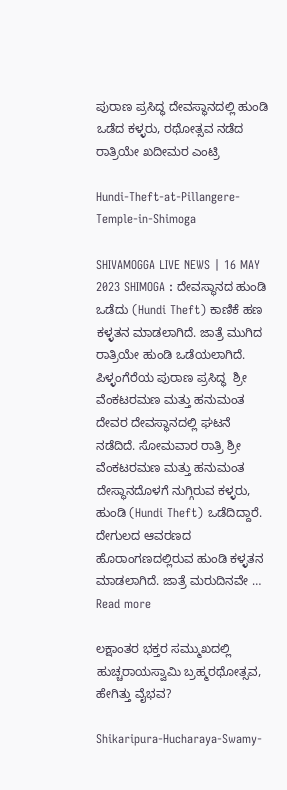ಪುರಾಣ ಪ್ರಸಿದ್ಧ ದೇವಸ್ಥಾನದಲ್ಲಿ ಹುಂಡಿ ಒಡೆದ ಕಳ್ಳರು, ರಥೋತ್ಸವ ನಡೆದ ರಾತ್ರಿಯೇ ಖದೀಮರ ಎಂಟ್ರಿ

Hundi-Theft-at-Pillangere-Temple-in-Shimoga

SHIVAMOGGA LIVE NEWS | 16 MAY 2023 SHIMOGA : ದೇವಸ್ಥಾನದ ಹುಂಡಿ ಒಡೆದು (Hundi Theft) ಕಾಣಿಕೆ ಹಣ ಕಳ್ಳತನ ಮಾಡಲಾಗಿದೆ. ಜಾತ್ರೆ ಮುಗಿದ ರಾತ್ರಿಯೇ ಹುಂಡಿ ಒಡೆಯಲಾಗಿದೆ. ಪಿಳ್ಳಂಗೆರೆಯ ಪುರಾಣ ಪ್ರಸಿದ್ಧ  ಶ್ರೀ ವೆಂಕಟರಮಣ ಮತ್ತು ಹನುಮಂತ ದೇವರ ದೇವಸ್ಥಾನದಲ್ಲಿ ಘಟನೆ ನಡೆದಿದೆ. ಸೋಮವಾರ ರಾತ್ರಿ ಶ್ರೀ ವೆಂಕಟರಮಣ ಮತ್ತು ಹನುಮಂತ ದೇಸ್ಥಾನದೊಳಗೆ ನುಗ್ಗಿರುವ ಕಳ್ಳರು, ಹುಂಡಿ (Hundi Theft) ಒಡೆದಿದ್ದಾರೆ. ದೇಗುಲದ ಆವರಣದ ಹೊರಾಂಗಣದಲ್ಲಿರುವ ಹುಂಡಿ ಕಳ್ಳತನ ಮಾಡಲಾಗಿದೆ. ಜಾತ್ರೆ ಮರುದಿನವೇ … Read more

ಲಕ್ಷಾಂತರ ಭಕ್ತರ ಸಮ್ಮುಖದಲ್ಲಿ ಹುಚ್ಚರಾಯಸ್ವಾಮಿ ಬ್ರಹ್ಮರಥೋತ್ಸವ, ಹೇಗಿತ್ತು ವೈಭವ?

Shikaripura-Hucharaya-Swamy-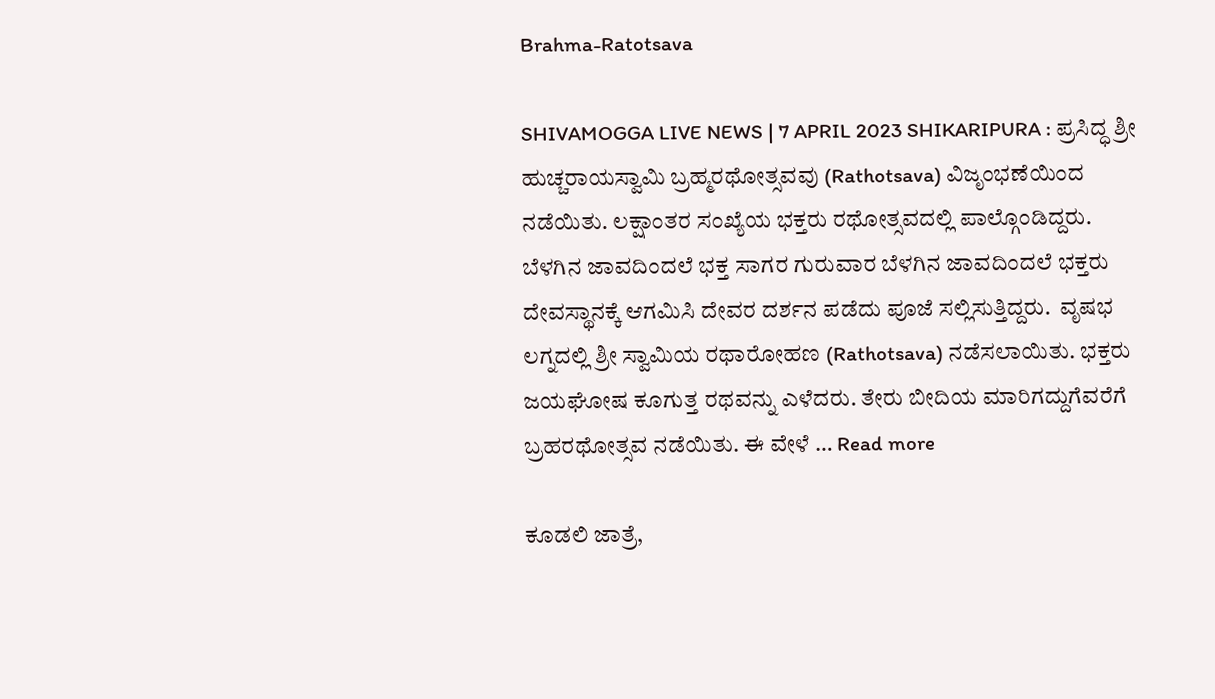Brahma-Ratotsava

SHIVAMOGGA LIVE NEWS | 7 APRIL 2023 SHIKARIPURA : ಪ್ರಸಿದ್ಧ ಶ್ರೀ ಹುಚ್ಚರಾಯಸ್ವಾಮಿ ಬ್ರಹ್ಮರಥೋತ್ಸವವು (Rathotsava) ವಿಜೃಂಭಣೆಯಿಂದ ನಡೆಯಿತು. ಲಕ್ಷಾಂತರ ಸಂಖ್ಯೆಯ ಭಕ್ತರು ರಥೋತ್ಸವದಲ್ಲಿ ಪಾಲ್ಗೊಂಡಿದ್ದರು. ಬೆಳಗಿನ ಜಾವದಿಂದಲೆ ಭಕ್ತ ಸಾಗರ ಗುರುವಾರ ಬೆಳಗಿನ ಜಾವದಿಂದಲೆ ಭಕ್ತರು ದೇವಸ್ಥಾನಕ್ಕೆ ಆಗಮಿಸಿ ದೇವರ ದರ್ಶನ ಪಡೆದು ಪೂಜೆ ಸಲ್ಲಿಸುತ್ತಿದ್ದರು.  ವೃಷಭ ಲಗ್ನದಲ್ಲಿ ಶ್ರೀ ಸ್ವಾಮಿಯ ರಥಾರೋಹಣ (Rathotsava) ನಡೆಸಲಾಯಿತು. ಭಕ್ತರು ಜಯಘೋಷ ಕೂಗುತ್ತ ರಥವನ್ನು ಎಳೆದರು. ತೇರು ಬೀದಿಯ ಮಾರಿಗದ್ದುಗೆವರೆಗೆ ಬ್ರಹರಥೋತ್ಸವ ನಡೆಯಿತು. ಈ ವೇಳೆ … Read more

ಕೂಡಲಿ ಜಾತ್ರೆ,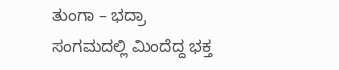ತುಂಗಾ – ಭದ್ರಾ ಸಂಗಮದಲ್ಲಿ ಮಿಂದೆದ್ದ ಭಕ್ತ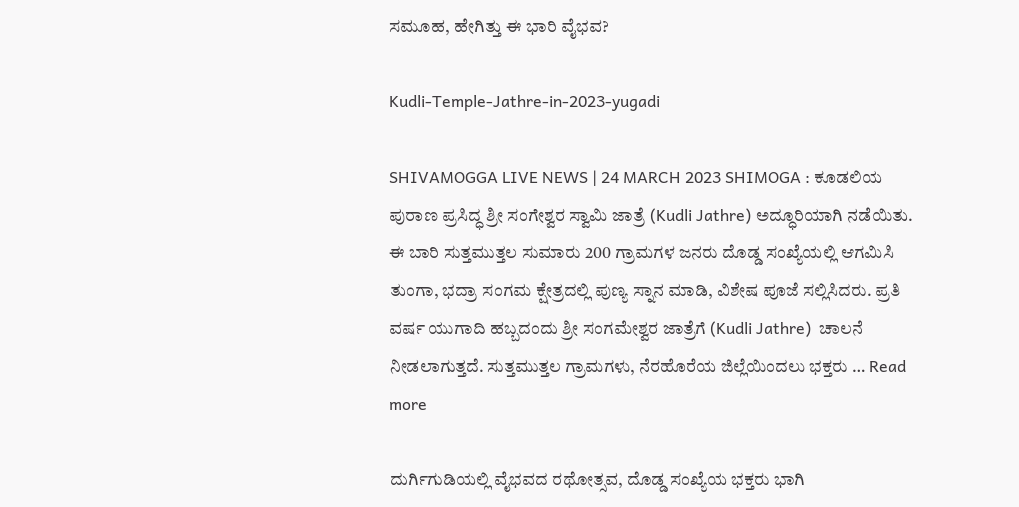ಸಮೂಹ, ಹೇಗಿತ್ತು ಈ ಭಾರಿ ವೈಭವ?

Kudli-Temple-Jathre-in-2023-yugadi

SHIVAMOGGA LIVE NEWS | 24 MARCH 2023 SHIMOGA : ಕೂಡಲಿಯ ಪುರಾಣ ಪ್ರಸಿದ್ಧ ಶ್ರೀ ಸಂಗೇಶ್ವರ ಸ್ವಾಮಿ ಜಾತ್ರೆ (Kudli Jathre) ಅದ್ಧೂರಿಯಾಗಿ ನಡೆಯಿತು. ಈ ಬಾರಿ ಸುತ್ತಮುತ್ತಲ ಸುಮಾರು 200 ಗ್ರಾಮಗಳ ಜನರು ದೊಡ್ಡ ಸಂಖ್ಯೆಯಲ್ಲಿ ಆಗಮಿಸಿ ತುಂಗಾ, ಭದ್ರಾ ಸಂಗಮ ಕ್ಷೇತ್ರದಲ್ಲಿ ಪುಣ್ಯ ಸ್ನಾನ ಮಾಡಿ, ವಿಶೇಷ ಪೂಜೆ ಸಲ್ಲಿಸಿದರು. ಪ್ರತಿ ವರ್ಷ ಯುಗಾದಿ ಹಬ್ಬದಂದು ಶ್ರೀ ಸಂಗಮೇಶ್ವರ ಜಾತ್ರೆಗೆ (Kudli Jathre)  ಚಾಲನೆ ನೀಡಲಾಗುತ್ತದೆ. ಸುತ್ತಮುತ್ತಲ ಗ್ರಾಮಗಳು, ನೆರಹೊರೆಯ ಜಿಲ್ಲೆಯಿಂದಲು ಭಕ್ತರು … Read more

ದುರ್ಗಿಗುಡಿಯಲ್ಲಿ ವೈಭವದ ರಥೋತ್ಸವ, ದೊಡ್ಡ ಸಂಖ್ಯೆಯ ಭಕ್ತರು ಭಾಗಿ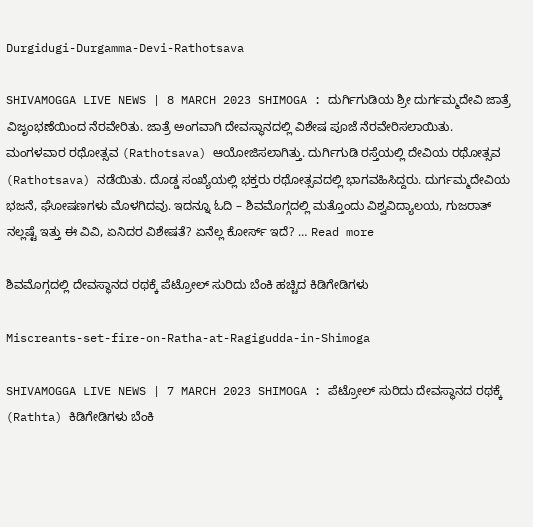Durgidugi-Durgamma-Devi-Rathotsava

SHIVAMOGGA LIVE NEWS | 8 MARCH 2023 SHIMOGA : ದುರ್ಗಿಗುಡಿಯ ಶ್ರೀ ದುರ್ಗಮ್ಮದೇವಿ ಜಾತ್ರೆ ವಿಜೃಂಭಣೆಯಿಂದ ನೆರವೇರಿತು. ಜಾತ್ರೆ ಅಂಗವಾಗಿ ದೇವಸ್ಥಾನದಲ್ಲಿ ವಿಶೇಷ ಪೂಜೆ ನೆರವೇರಿಸಲಾಯಿತು. ಮಂಗಳವಾರ ರಥೋತ್ಸವ (Rathotsava) ಆಯೋಜಿಸಲಾಗಿತ್ತು. ದುರ್ಗಿಗುಡಿ ರಸ್ತೆಯಲ್ಲಿ ದೇವಿಯ ರಥೋತ್ಸವ (Rathotsava) ನಡೆಯಿತು. ದೊಡ್ಡ ಸಂಖ್ಯೆಯಲ್ಲಿ ಭಕ್ತರು ರಥೋತ್ಸವದಲ್ಲಿ ಭಾಗವಹಿಸಿದ್ದರು. ದುರ್ಗಮ್ಮದೇವಿಯ ಭಜನೆ, ಘೋಷಣಗಳು ಮೊಳಗಿದವು. ಇದನ್ನೂ ಓದಿ – ಶಿವಮೊಗ್ಗದಲ್ಲಿ ಮತ್ತೊಂದು ವಿಶ್ವವಿದ್ಯಾಲಯ, ಗುಜರಾತ್ ನಲ್ಲಷ್ಟೆ ಇತ್ತು ಈ ವಿವಿ, ಏನಿದರ ವಿಶೇಷತೆ? ಏನೆಲ್ಲ ಕೋರ್ಸ್ ಇದೆ? … Read more

ಶಿವಮೊಗ್ಗದಲ್ಲಿ ದೇವಸ್ಥಾನದ ರಥಕ್ಕೆ ಪೆಟ್ರೋಲ್ ಸುರಿದು ಬೆಂಕಿ ಹಚ್ಚಿದ ಕಿಡಿಗೇಡಿಗಳು

Miscreants-set-fire-on-Ratha-at-Ragigudda-in-Shimoga

SHIVAMOGGA LIVE NEWS | 7 MARCH 2023 SHIMOGA : ಪೆಟ್ರೋಲ್ ಸುರಿದು ದೇವಸ್ಥಾನದ ರಥಕ್ಕೆ (Rathta) ಕಿಡಿಗೇಡಿಗಳು ಬೆಂಕಿ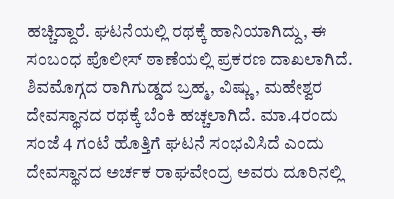ಹಚ್ಚಿದ್ದಾರೆ. ಘಟನೆಯಲ್ಲಿ ರಥಕ್ಕೆ ಹಾನಿಯಾಗಿದ್ದು, ಈ ಸಂಬಂಧ ಪೊಲೀಸ್ ಠಾಣೆಯಲ್ಲಿ ಪ್ರಕರಣ ದಾಖಲಾಗಿದೆ. ಶಿವಮೊಗ್ಗದ ರಾಗಿಗುಡ್ಡದ ಬ್ರಹ್ಮ, ವಿಷ್ಣು, ಮಹೇಶ್ವರ ದೇವಸ್ಥಾನದ ರಥಕ್ಕೆ ಬೆಂಕಿ ಹಚ್ಚಲಾಗಿದೆ. ಮಾ.4ರಂದು ಸಂಜೆ 4 ಗಂಟೆ ಹೊತ್ತಿಗೆ ಘಟನೆ ಸಂಭವಿಸಿದೆ ಎಂದು ದೇವಸ್ಥಾನದ ಅರ್ಚಕ ರಾಘವೇಂದ್ರ ಅವರು ದೂರಿನಲ್ಲಿ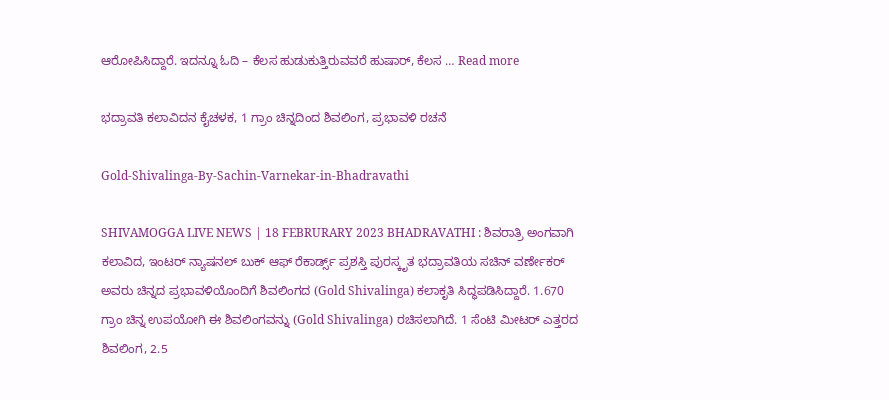ಆರೋಪಿಸಿದ್ದಾರೆ. ಇದನ್ನೂ ಓದಿ – ಕೆಲಸ ಹುಡುಕುತ್ತಿರುವವರೆ ಹುಷಾರ್, ಕೆಲಸ … Read more

ಭದ್ರಾವತಿ ಕಲಾವಿದನ ಕೈಚಳಕ, 1 ಗ್ರಾಂ ಚಿನ್ನದಿಂದ ಶಿವಲಿಂಗ, ಪ್ರಭಾವಳಿ ರಚನೆ

Gold-Shivalinga-By-Sachin-Varnekar-in-Bhadravathi

SHIVAMOGGA LIVE NEWS | 18 FEBRURARY 2023 BHADRAVATHI : ಶಿವರಾತ್ರಿ ಅಂಗವಾಗಿ ಕಲಾವಿದ, ಇಂಟರ್ ನ್ಯಾಷನಲ್ ಬುಕ್ ಆಫ್ ರೆಕಾರ್ಡ್ಸ್ ಪ್ರಶಸ್ತಿ ಪುರಸ್ಕೃತ ಭದ್ರಾವತಿಯ ಸಚಿನ್ ವರ್ಣೇಕರ್ ಅವರು ಚಿನ್ನದ ಪ್ರಭಾವಳಿಯೊಂದಿಗೆ ಶಿವಲಿಂಗದ (Gold Shivalinga) ಕಲಾಕೃತಿ ಸಿದ್ಧಪಡಿಸಿದ್ದಾರೆ. 1.670 ಗ್ರಾಂ ಚಿನ್ನ ಉಪಯೋಗಿ ಈ ಶಿವಲಿಂಗವನ್ನು (Gold Shivalinga) ರಚಿಸಲಾಗಿದೆ. 1 ಸೆಂಟಿ ಮೀಟರ್ ಎತ್ತರದ ಶಿವಲಿಂಗ, 2.5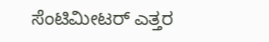ಸೆಂಟಿಮೀಟರ್ ಎತ್ತರ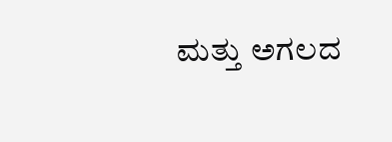ಮತ್ತು ಅಗಲದ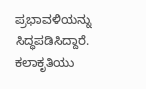ಪ್ರಭಾವಳಿಯನ್ನು ಸಿದ್ಧಪಡಿಸಿದ್ದಾರೆ. ಕಲಾಕೃತಿಯು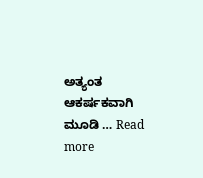ಅತ್ಯಂತ ಆಕರ್ಷಕವಾಗಿ ಮೂಡಿ … Read more